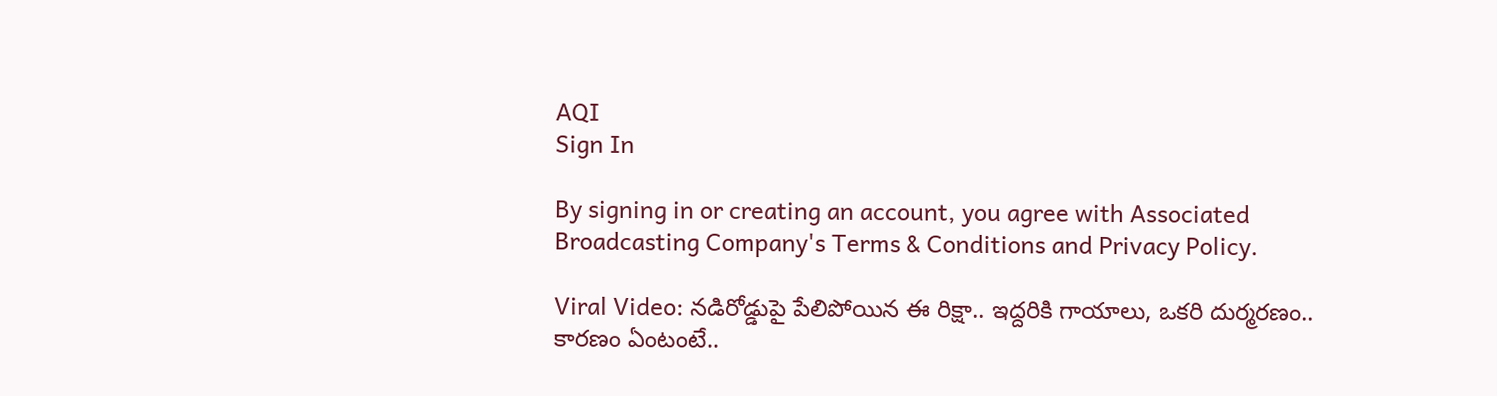AQI
Sign In

By signing in or creating an account, you agree with Associated Broadcasting Company's Terms & Conditions and Privacy Policy.

Viral Video: నడిరోడ్డుపై పేలిపోయిన ఈ రిక్షా.. ఇద్దరికి గాయాలు, ఒకరి దుర్మరణం.. కారణం ఏంటంటే..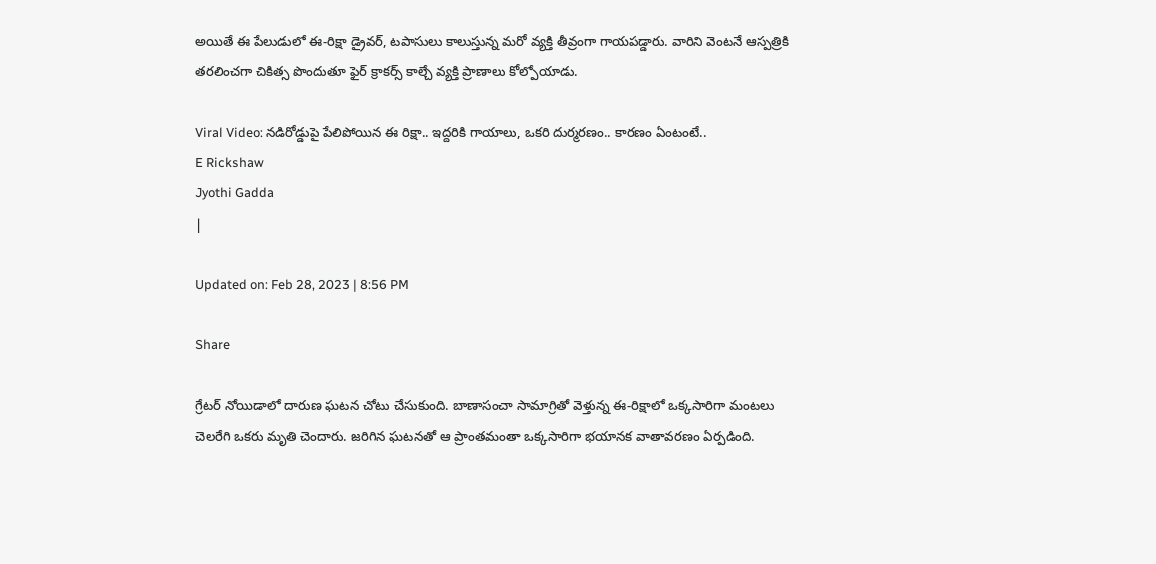అయితే ఈ పేలుడులో ఈ-రిక్షా డ్రైవర్‌, టపాసులు కాలుస్తున్న మరో వ్యక్తి తీవ్రంగా గాయపడ్డారు. వారిని వెంటనే ఆస్పత్రికి తరలించగా చికిత్స పొందుతూ ఫైర్‌ క్రాకర్స్‌ కాల్చే వ్యక్తి ప్రాణాలు కోల్పోయాడు.

Viral Video: నడిరోడ్డుపై పేలిపోయిన ఈ రిక్షా.. ఇద్దరికి గాయాలు, ఒకరి దుర్మరణం.. కారణం ఏంటంటే..
E Rickshaw
Jyothi Gadda
|

Updated on: Feb 28, 2023 | 8:56 PM

Share

గ్రేటర్ నోయిడాలో దారుణ ఘటన చోటు చేసుకుంది. బాణాసంచా సామాగ్రితో వెళ్తున్న ఈ-రిక్షాలో ఒక్కసారిగా మంటలు చెలరేగి ఒకరు మృతి చెందారు. జరిగిన ఘటనతో ఆ ప్రాంతమంతా ఒక్కసారిగా భయానక వాతావరణం ఏర్పడింది.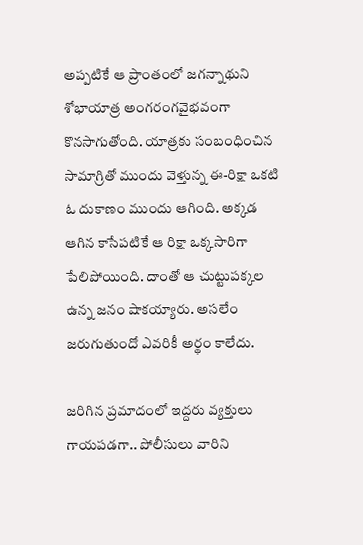అప్పటికే ఆ ప్రాంతంలో జగన్నాథుని శోభాయాత్ర అంగరంగవైభవంగా కొనసాగుతోంది. యాత్రకు సంబంధించిన సామాగ్రితో ముందు వెళ్తున్న ఈ-రిక్షా ఒకటి ఓ దుకాణం ముందు ఆగింది. అక్కడ ఆగిన కాసేపటికే ఆ రిక్షా ఒక్కసారిగా పేలిపోయింది. దాంతో ఆ చుట్టుపక్కల ఉన్న జనం షాకయ్యారు. అసలేం జరుగుతుందో ఎవరికీ అర్థం కాలేదు.

జరిగిన ప్రమాదంలో ఇద్దరు వ్యక్తులు గాయపడగా.. పోలీసులు వారిని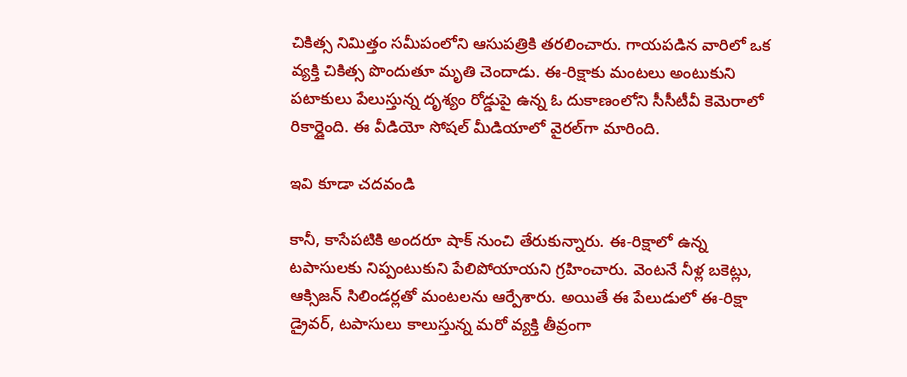చికిత్స నిమిత్తం సమీపంలోని ఆసుపత్రికి తరలించారు. గాయపడిన వారిలో ఒక వ్యక్తి చికిత్స పొందుతూ మృతి చెందాడు. ఈ-రిక్షాకు మంటలు అంటుకుని పటాకులు పేలుస్తున్న దృశ్యం రోడ్డుపై ఉన్న ఓ దుకాణంలోని సీసీటీవీ కెమెరాలో రికార్డైంది. ఈ వీడియో సోషల్ మీడియాలో వైరల్‌గా మారింది.

ఇవి కూడా చదవండి

కానీ, కాసేపటికి అందరూ షాక్‌ నుంచి తేరుకున్నారు. ఈ-రిక్షాలో ఉన్న టపాసులకు నిప్పంటుకుని పేలిపోయాయని గ్రహించారు. వెంటనే నీళ్ల బకెట్లు, ఆక్సిజన్‌ సిలిండర్లతో మంటలను ఆర్పేశారు. అయితే ఈ పేలుడులో ఈ-రిక్షా డ్రైవర్‌, టపాసులు కాలుస్తున్న మరో వ్యక్తి తీవ్రంగా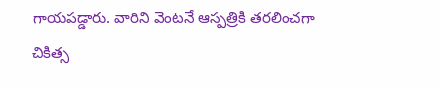గాయపడ్డారు. వారిని వెంటనే ఆస్పత్రికి తరలించగా చికిత్స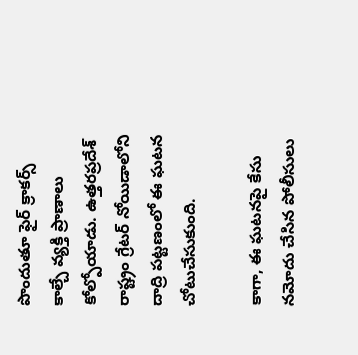పొందుతూ ఫైర్‌ క్రాకర్స్‌ కాల్చే వ్యక్తి ప్రాణాలు కోల్పోయాడు. ఉత్తరప్రదేశ్‌ రాష్ట్రం గ్రేటర్‌ నోయిడాలోని దాద్రి పట్టణంలో ఈ ఘటన చోటుచేసుకుంది.

కాగా, ఈ ఘటనపై కేసు నమోదు చేసిన పోలీసులు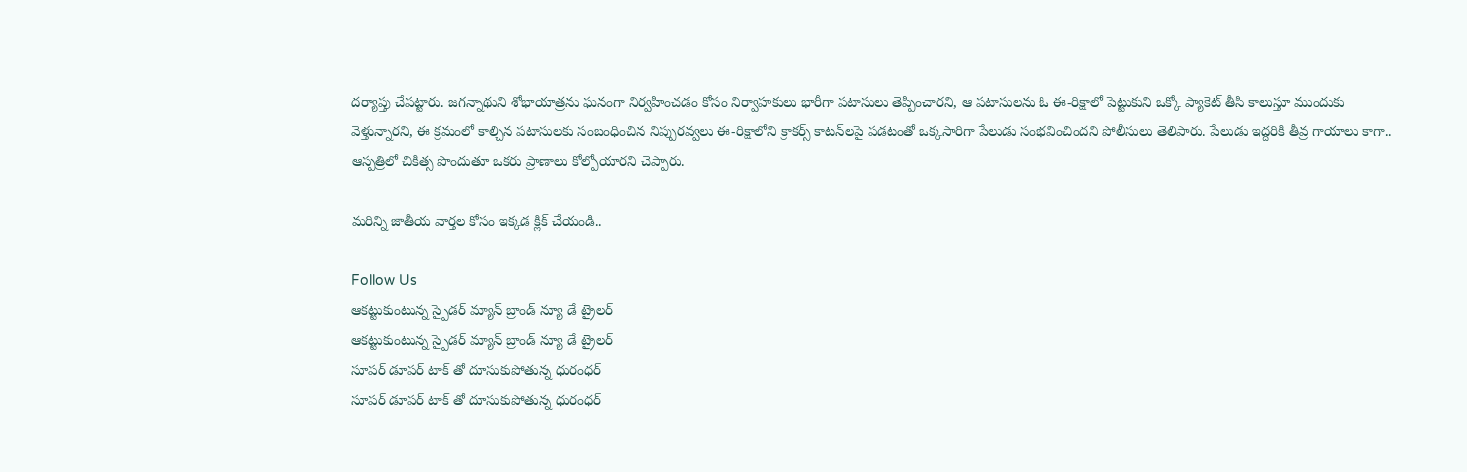దర్యాప్తు చేపట్టారు. జగన్నాథుని శోభాయాత్రను ఘనంగా నిర్వహించడం కోసం నిర్వాహకులు భారీగా పటాసులు తెప్పించారని, ఆ పటాసులను ఓ ఈ-రిక్షాలో పెట్టుకుని ఒక్కో ప్యాకెట్‌ తీసి కాలుస్తూ ముందుకు వెళ్తున్నారని, ఈ క్రమంలో కాల్చిన పటాసులకు సంబంధించిన నిప్పురవ్వలు ఈ-రిక్షాలోని క్రాకర్స్‌ కాటన్‌లపై పడటంతో ఒక్కసారిగా పేలుడు సంభవించిందని పోలీసులు తెలిపారు. పేలుడు ఇద్దరికి తీవ్ర గాయాలు కాగా.. ఆస్పత్రిలో చికిత్స పొందుతూ ఒకరు ప్రాణాలు కోల్పోయారని చెప్పారు.

మరిన్ని జాతీయ వార్తల కోసం ఇక్కడ క్లిక్ చేయండి..

Follow Us
ఆకట్టుకుంటున్న స్పైడర్ మ్యాన్ బ్రాండ్ న్యూ డే ట్రైలర్
ఆకట్టుకుంటున్న స్పైడర్ మ్యాన్ బ్రాండ్ న్యూ డే ట్రైలర్
సూపర్ డూపర్ టాక్ తో దూసుకుపోతున్న ధురంధర్
సూపర్ డూపర్ టాక్ తో దూసుకుపోతున్న ధురంధర్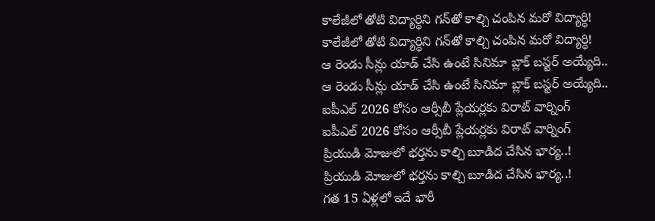కాలేజీలో తోటి విద్యార్ధిని గన్‌తో కాల్చి చంపిన మరో విద్యార్ధి!
కాలేజీలో తోటి విద్యార్ధిని గన్‌తో కాల్చి చంపిన మరో విద్యార్ధి!
ఆ రెండు సీన్లు యాడ్ చేసి ఉంటే సినిమా బ్లాక్ బస్టర్ అయ్యేది..
ఆ రెండు సీన్లు యాడ్ చేసి ఉంటే సినిమా బ్లాక్ బస్టర్ అయ్యేది..
ఐపీఎల్ 2026 కోసం ఆర్సీబీ ప్లేయర్లకు విరాట్ వార్నింగ్
ఐపీఎల్ 2026 కోసం ఆర్సీబీ ప్లేయర్లకు విరాట్ వార్నింగ్
ప్రియుడి మోజులో భర్తను కాల్చి బూడిద చేసిన భార్య..!
ప్రియుడి మోజులో భర్తను కాల్చి బూడిద చేసిన భార్య..!
గత 15 ఏళ్లలో ఇదే భారీ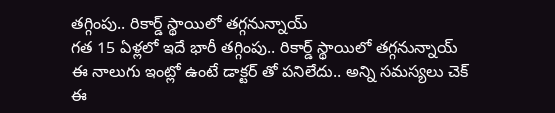తగ్గింపు.. రికార్డ్‌ స్థాయిలో తగ్గనున్నాయ్
గత 15 ఏళ్లలో ఇదే భారీ తగ్గింపు.. రికార్డ్‌ స్థాయిలో తగ్గనున్నాయ్
ఈ నాలుగు ఇంట్లో ఉంటే డాక్టర్ తో పనిలేదు.. అన్ని సమస్యలు చెక్
ఈ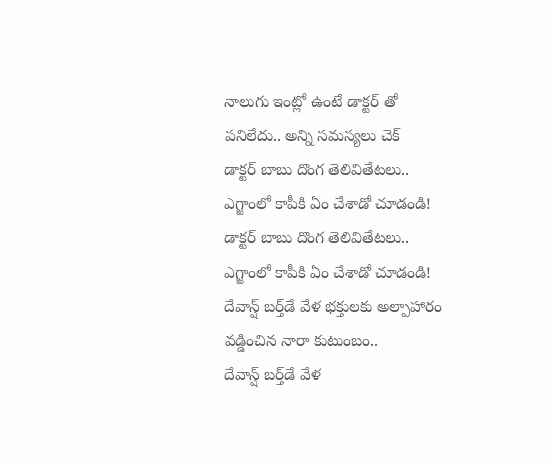నాలుగు ఇంట్లో ఉంటే డాక్టర్ తో పనిలేదు.. అన్ని సమస్యలు చెక్
డాక్టర్ బాబు దొంగ తెలివితేటలు.. ఎగ్జాంలో కాపీకి ఏం చేశాడో చూడండి!
డాక్టర్ బాబు దొంగ తెలివితేటలు.. ఎగ్జాంలో కాపీకి ఏం చేశాడో చూడండి!
దేవాన్ష్ బర్త్‌డే వేళ భక్తులకు అల్పాహారం వడ్డించిన నారా కుటుంబం..
దేవాన్ష్ బర్త్‌డే వేళ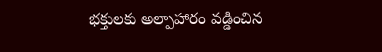భక్తులకు అల్పాహారం వడ్డించిన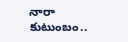నారా కుటుంబం..